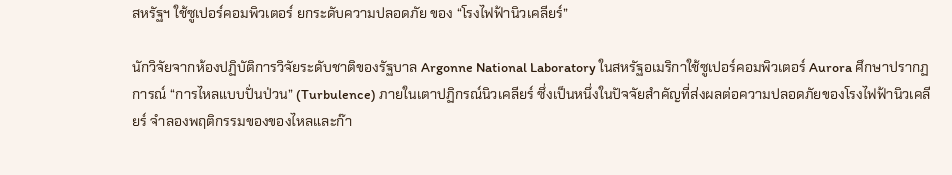สหรัฐฯ ใช้ซูเปอร์คอมพิวเตอร์ ยกระดับความปลอดภัย ของ “โรงไฟฟ้านิวเคลียร์”

นักวิจัยจากห้องปฏิบัติการวิจัยระดับชาติของรัฐบาล Argonne National Laboratory ในสหรัฐอเมริกาใช้ซูเปอร์คอมพิวเตอร์ Aurora ศึกษาปรากฏการณ์ “การไหลแบบปั่นป่วน” (Turbulence) ภายในเตาปฏิกรณ์นิวเคลียร์ ซึ่งเป็นหนึ่งในปัจจัยสำคัญที่ส่งผลต่อความปลอดภัยของโรงไฟฟ้านิวเคลียร์ จำลองพฤติกรรมของของไหลและก๊า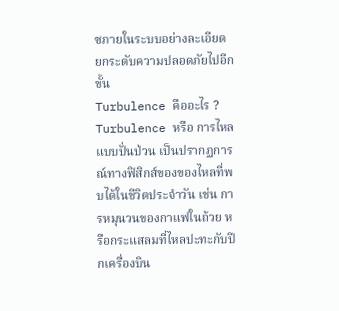ซภายในระบบอย่างละเอียด ยกระดับความปลอดภัยไปอีกขั้น
Turbulence คืออะไร ?
Turbulence หรือ การไหลแบบปั่นป่วน เป็นปรากฏการณ์ทางฟิสิกส์ของของไหลที่พบได้ในชีวิตประจำวัน เช่น การหมุนวนของกาแฟในถ้วย หรือกระแสลมที่ไหลปะทะกับปีกเครื่องบิน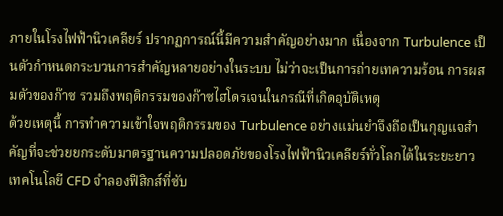ภายในโรงไฟฟ้านิวเคลียร์ ปรากฏการณ์นี้มีความสำคัญอย่างมาก เนื่องจาก Turbulence เป็นตัวกำหนดกระบวนการสำคัญหลายอย่างในระบบ ไม่ว่าจะเป็นการถ่ายเทความร้อน การผสมตัวของก๊าซ รวมถึงพฤติกรรมของก๊าซไฮโดรเจนในกรณีที่เกิดอุบัติเหตุ
ด้วยเหตุนี้ การทำความเข้าใจพฤติกรรมของ Turbulence อย่างแม่นยำจึงถือเป็นกุญแจสำคัญที่จะช่วยยกระดับมาตรฐานความปลอดภัยของโรงไฟฟ้านิวเคลียร์ทั่วโลกได้ในระยะยาว
เทคโนโลยี CFD จำลองฟิสิกส์ที่ซับ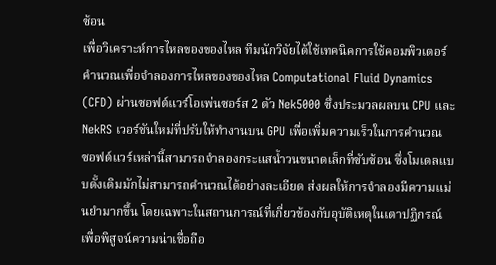ซ้อน
เพื่อวิเคราะห์การไหลของของไหล ทีมนักวิจัยได้ใช้เทคนิคการใช้คอมพิวเตอร์คำนวณเพื่อจำลองการไหลของของไหล Computational Fluid Dynamics (CFD) ผ่านซอฟต์แวร์โอเพ่นซอร์ส 2 ตัว Nek5000 ซึ่งประมวลผลบน CPU และ NekRS เวอร์ชันใหม่ที่ปรับให้ทำงานบน GPU เพื่อเพิ่มความเร็วในการคำนวณ
ซอฟต์แวร์เหล่านี้สามารถจำลองกระแสน้ำวนขนาดเล็กที่ซับซ้อน ซึ่งโมเดลแบบดั้งเดิมมักไม่สามารถคำนวณได้อย่างละเอียด ส่งผลให้การจำลองมีความแม่นยำมากขึ้น โดยเฉพาะในสถานการณ์ที่เกี่ยวข้องกับอุบัติเหตุในเตาปฏิกรณ์
เพื่อพิสูจน์ความน่าเชื่อถือ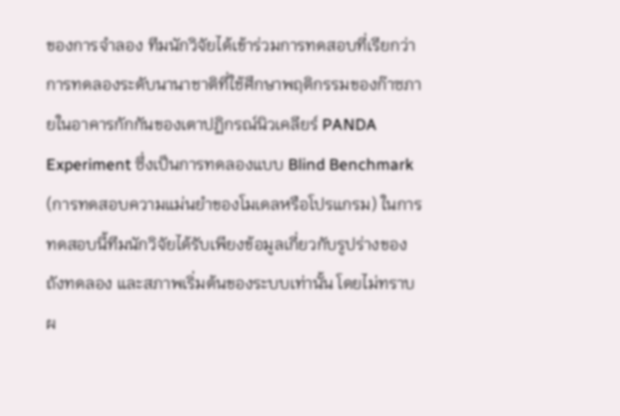ของการจำลอง ทีมนักวิจัยได้เข้าร่วมการทดสอบที่เรียกว่าการทดลองระดับนานาชาติที่ใช้ศึกษาพฤติกรรมของก๊าซภายในอาคารกักกันของเตาปฏิกรณ์นิวเคลียร์ PANDA Experiment ซึ่งเป็นการทดลองแบบ Blind Benchmark (การทดสอบความแม่นยำของโมเดลหรือโปรแกรม) ในการทดสอบนี้ทีมนักวิจัยได้รับเพียงข้อมูลเกี่ยวกับรูปร่างของถังทดลอง และสภาพเริ่มต้นของระบบเท่านั้น โดยไม่ทราบผ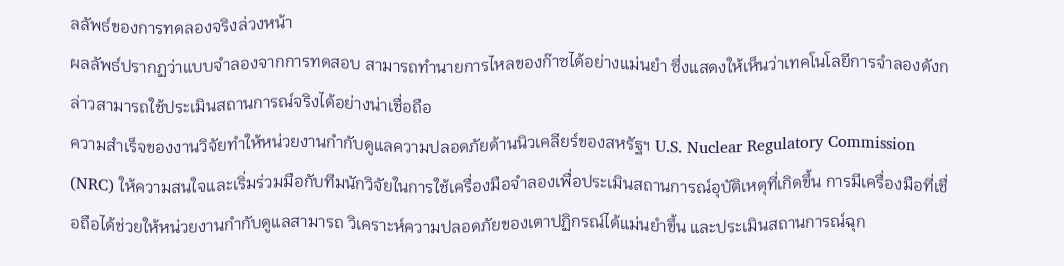ลลัพธ์ของการทดลองจริงล่วงหน้า
ผลลัพธ์ปรากฏว่าแบบจำลองจากการทดสอบ สามารถทำนายการไหลของก๊าซได้อย่างแม่นยำ ซึ่งแสดงให้เห็นว่าเทคโนโลยีการจำลองดังกล่าวสามารถใช้ประเมินสถานการณ์จริงได้อย่างน่าเชื่อถือ
ความสำเร็จของงานวิจัยทำให้หน่วยงานกำกับดูแลความปลอดภัยด้านนิวเคลียร์ของสหรัฐฯ U.S. Nuclear Regulatory Commission (NRC) ให้ความสนใจและเริ่มร่วมมือกับทีมนักวิจัยในการใช้เครื่องมือจำลองเพื่อประเมินสถานการณ์อุบัติเหตุที่เกิดขึ้น การมีเครื่องมือที่เชื่อถือได้ช่วยให้หน่วยงานกำกับดูแลสามารถ วิเคราะห์ความปลอดภัยของเตาปฏิกรณ์ได้แม่นยำขึ้น และประเมินสถานการณ์ฉุก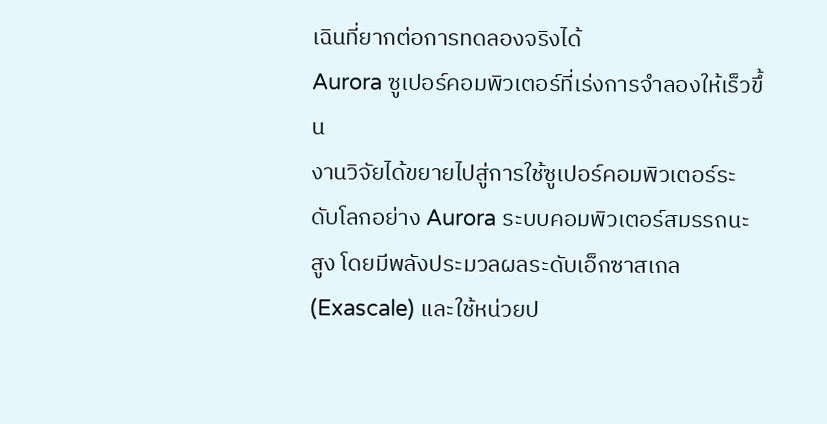เฉินที่ยากต่อการทดลองจริงได้
Aurora ซูเปอร์คอมพิวเตอร์ที่เร่งการจำลองให้เร็วขึ้น
งานวิจัยได้ขยายไปสู่การใช้ซูเปอร์คอมพิวเตอร์ระดับโลกอย่าง Aurora ระบบคอมพิวเตอร์สมรรถนะสูง โดยมีพลังประมวลผลระดับเอ็กซาสเกล (Exascale) และใช้หน่วยป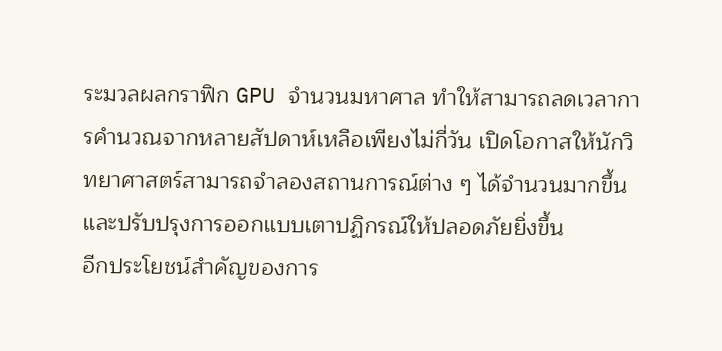ระมวลผลกราฟิก GPU จำนวนมหาศาล ทำให้สามารถลดเวลาการคำนวณจากหลายสัปดาห์เหลือเพียงไม่กี่วัน เปิดโอกาสให้นักวิทยาศาสตร์สามารถจำลองสถานการณ์ต่าง ๆ ได้จำนวนมากขึ้น และปรับปรุงการออกแบบเตาปฏิกรณ์ให้ปลอดภัยยิ่งขึ้น
อีกประโยชน์สำคัญของการ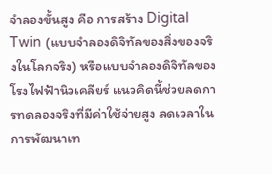จำลองขั้นสูง คือ การสร้าง Digital Twin (แบบจำลองดิจิทัลของสิ่งของจริงในโลกจริง) หรือแบบจำลองดิจิทัลของโรงไฟฟ้านิวเคลียร์ แนวคิดนี้ช่วยลดการทดลองจริงที่มีค่าใช้จ่ายสูง ลดเวลาในการพัฒนาเท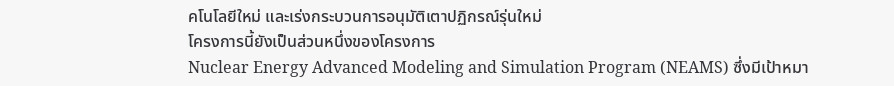คโนโลยีใหม่ และเร่งกระบวนการอนุมัติเตาปฏิกรณ์รุ่นใหม่
โครงการนี้ยังเป็นส่วนหนึ่งของโครงการ
Nuclear Energy Advanced Modeling and Simulation Program (NEAMS) ซึ่งมีเป้าหมา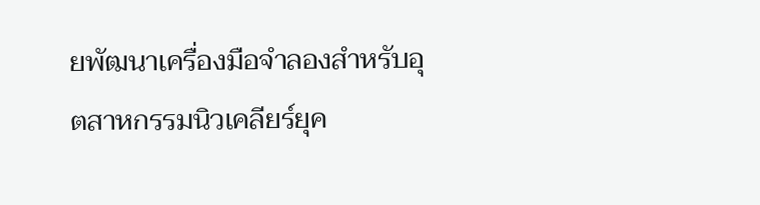ยพัฒนาเครื่องมือจำลองสำหรับอุตสาหกรรมนิวเคลียร์ยุค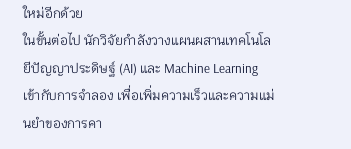ใหม่อีกด้วย
ในขั้นต่อไป นักวิจัยกำลังวางแผนผสานเทคโนโลยีปัญญาประดิษฐ์ (AI) และ Machine Learning เข้ากับการจำลอง เพื่อเพิ่มความเร็วและความแม่นยำของการคา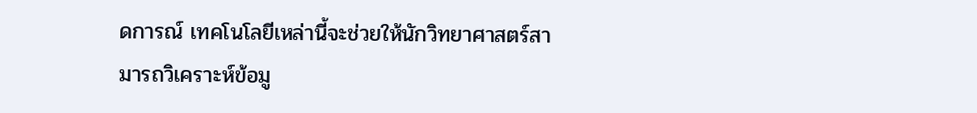ดการณ์ เทคโนโลยีเหล่านี้จะช่วยให้นักวิทยาศาสตร์สามารถวิเคราะห์ข้อมู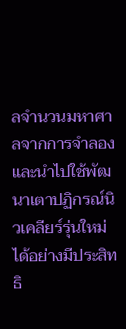ลจำนวนมหาศาลจากการจำลอง และนำไปใช้พัฒนาเตาปฏิกรณ์นิวเคลียร์รุ่นใหม่ได้อย่างมีประสิทธิ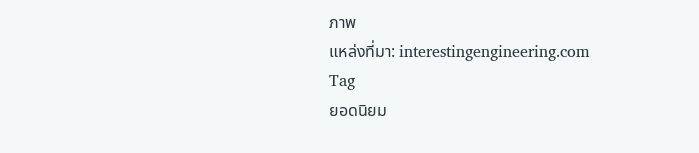ภาพ
แหล่งที่มา: interestingengineering.com
Tag
ยอดนิยม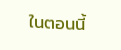ในตอนนี้